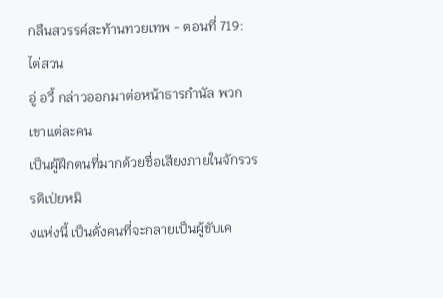กลืนสวรรค์สะท้านทวยเทพ - ตอนที่ 719: ไต่สวน
อู่ อวี้ กล่าวออกมาต่อหน้าธารกำนัล พวกเขาแต่ละคน
เป็นผู้ฝึกตนที่มากด้วยชื่อเสียงภายในจักรวรรดิเป่ยหมิ
งแห่งนี้ เป็นดั่งคนที่จะกลายเป็นผู้ขับเค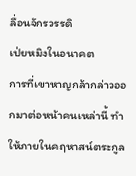ลื่อนจักรวรรดิ
เป่ยหมิงในอนาคต
การที่เขาหาญกล้ากล่าวออกมาต่อหน้าคนเหล่านี้ ทำ
ให้ภายในคฤหาสน์ตระกูล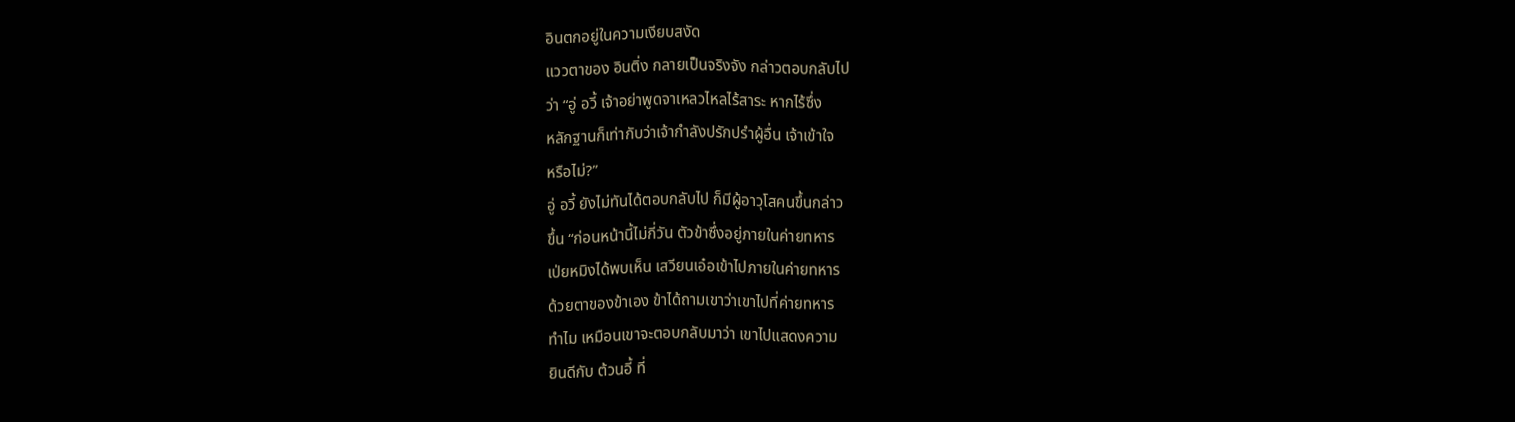อินตกอยู่ในความเงียบสงัด
แววตาของ อินติ่ง กลายเป็นจริงจัง กล่าวตอบกลับไป
ว่า “อู่ อวี้ เจ้าอย่าพูดจาเหลวไหลไร้สาระ หากไร้ซึ่ง
หลักฐานก็เท่ากับว่าเจ้ากำลังปรักปรำผู้อื่น เจ้าเข้าใจ
หรือไม่?”
อู่ อวี้ ยังไม่ทันได้ตอบกลับไป ก็มีผู้อาวุโสคนขึ้นกล่าว
ขึ้น “ก่อนหน้านี้ไม่กี่วัน ตัวข้าซึ่งอยู่ภายในค่ายทหาร
เป่ยหมิงได้พบเห็น เสวียนเอ๋อเข้าไปภายในค่ายทหาร
ด้วยตาของข้าเอง ข้าได้ถามเขาว่าเขาไปที่ค่ายทหาร
ทำไม เหมือนเขาจะตอบกลับมาว่า เขาไปแสดงความ
ยินดีกับ ต้วนอี้ ที่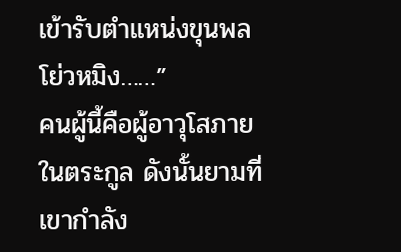เข้ารับตำแหน่งขุนพลโย่วหมิง……”
คนผู้นี้คือผู้อาวุโสภายในตระกูล ดังนั้นยามที่เขากำลัง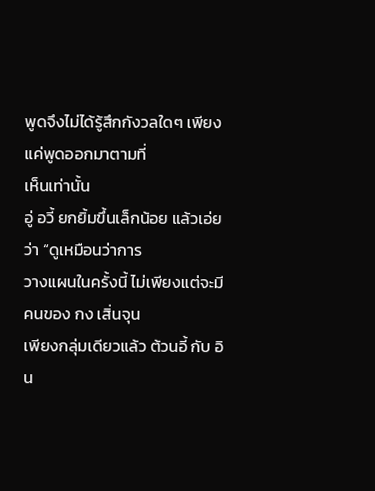พูดจึงไม่ได้รู้สึกกังวลใดๆ เพียงแค่พูดออกมาตามที่
เห็นเท่านั้น
อู่ อวี้ ยกยิ้มขึ้นเล็กน้อย แล้วเอ่ยว่า “ดูเหมือนว่าการ
วางแผนในครั้งนี้ ไม่เพียงแต่จะมีคนของ กง เสิ่นจุน
เพียงกลุ่มเดียวแล้ว ต้วนอี้ กับ อิน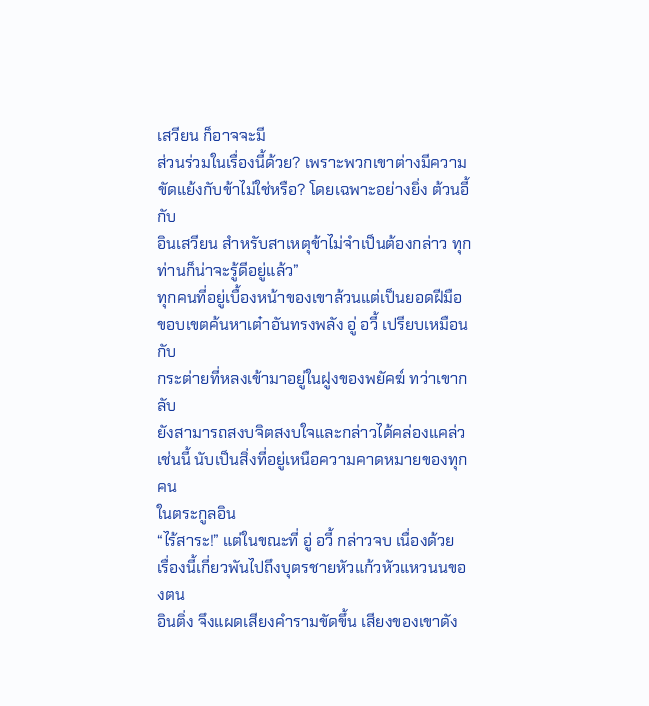เสวียน ก็อาจจะมี
ส่วนร่วมในเรื่องนี้ด้วย? เพราะพวกเขาต่างมีความ
ขัดแย้งกับข้าไม่ใช่หรือ? โดยเฉพาะอย่างยิ่ง ต้วนอี้ กับ
อินเสวียน สำหรับสาเหตุข้าไม่จำเป็นต้องกล่าว ทุก
ท่านก็น่าจะรู้ดีอยู่แล้ว”
ทุกคนที่อยู่เบื้องหน้าของเขาล้วนแต่เป็นยอดฝีมือ
ขอบเขตค้นหาเต๋าอันทรงพลัง อู่ อวี้ เปรียบเหมือนกับ
กระต่ายที่หลงเข้ามาอยู่ในฝูงของพยัคฆ์ ทว่าเขากลับ
ยังสามารถสงบจิตสงบใจและกล่าวได้คล่องแคล่ว
เช่นนี้ นับเป็นสิ่งที่อยู่เหนือความคาดหมายของทุกคน
ในตระกูลอิน
“ไร้สาระ!” แต่ในขณะที่ อู่ อวี้ กล่าวจบ เนื่องด้วย
เรื่องนี้เกี่ยวพันไปถึงบุตรชายหัวแก้วหัวแหวนนของตน
อินติ่ง จึงแผดเสียงคำรามขัดขึ้น เสียงของเขาดัง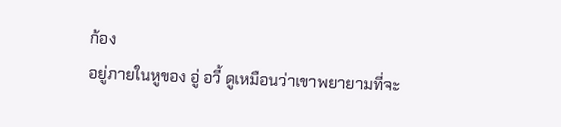ก้อง
อยู่ภายในหูของ อู่ อวี้ ดูเหมือนว่าเขาพยายามที่จะ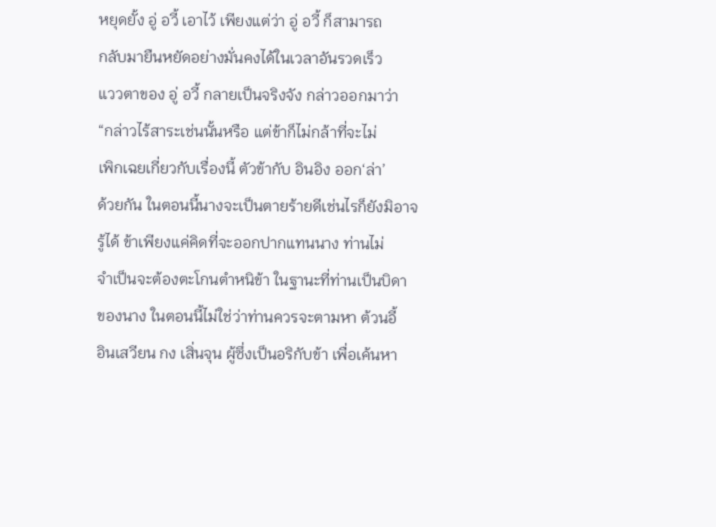หยุดยั้ง อู่ อวี้ เอาไว้ เพียงแต่ว่า อู่ อวี้ ก็สามารถ
กลับมายืนหยัดอย่างมั่นคงได้ในเวลาอันรวดเร็ว
แววตาของ อู่ อวี้ กลายเป็นจริงจัง กล่าวออกมาว่า
“กล่าวไร้สาระเช่นนั้นหรือ แต่ข้าก็ไม่กล้าที่จะไม่
เพิกเฉยเกี่ยวกับเรื่องนี้ ตัวข้ากับ อินอิง ออก‘ล่า’
ด้วยกัน ในตอนนี้นางจะเป็นตายร้ายดีเช่นไรก็ยังมิอาจ
รู้ได้ ข้าเพียงแค่คิดที่จะออกปากแทนนาง ท่านไม่
จำเป็นจะต้องตะโกนตำหนิข้า ในฐานะที่ท่านเป็นบิดา
ของนาง ในตอนนี้ไม่ใช่ว่าท่านควรจะตามหา ต้วนอี้
อินเสวียน กง เสิ่นจุน ผู้ซึ่งเป็นอริกับข้า เพื่อเค้นหา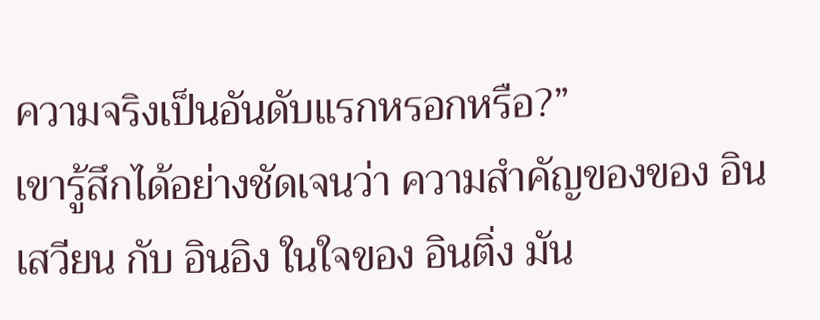ความจริงเป็นอันดับแรกหรอกหรือ?”
เขารู้สึกได้อย่างชัดเจนว่า ความสำคัญของของ อิน
เสวียน กับ อินอิง ในใจของ อินติ่ง มัน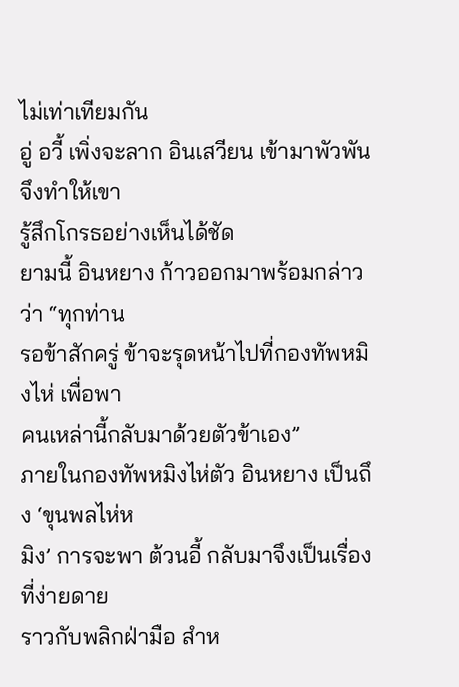ไม่เท่าเทียมกัน
อู่ อวี้ เพิ่งจะลาก อินเสวียน เข้ามาพัวพัน จึงทำให้เขา
รู้สึกโกรธอย่างเห็นได้ชัด
ยามนี้ อินหยาง ก้าวออกมาพร้อมกล่าวว่า “ทุกท่าน
รอข้าสักครู่ ข้าจะรุดหน้าไปที่กองทัพหมิงไห่ เพื่อพา
คนเหล่านี้กลับมาด้วยตัวข้าเอง”
ภายในกองทัพหมิงไห่ตัว อินหยาง เป็นถึง ‘ขุนพลไห่ห
มิง’ การจะพา ต้วนอี้ กลับมาจึงเป็นเรื่องที่ง่ายดาย
ราวกับพลิกฝ่ามือ สำห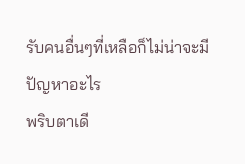รับคนอื่นๆที่เหลือก็ไม่น่าจะมี
ปัญหาอะไร
พริบตาเดี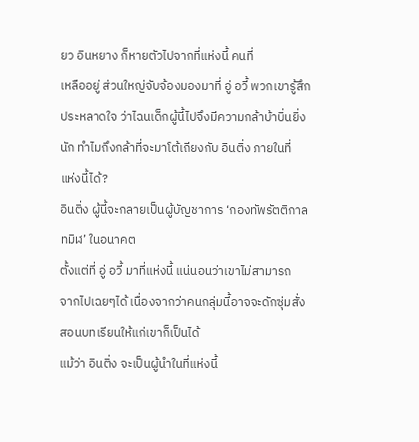ยว อินหยาง ก็หายตัวไปจากที่แห่งนี้ คนที่
เหลืออยู่ ส่วนใหญ่จับจ้องมองมาที่ อู่ อวี้ พวกเขารู้สึก
ประหลาดใจ ว่าไฉนเด็กผู้นี้ไปจึงมีความกล้าบ้าบิ่นยิ่ง
นัก ทำไมถึงกล้าที่จะมาโต้เถียงกับ อินติ่ง ภายในที่
แห่งนี้ได้?
อินติ่ง ผู้นี้จะกลายเป็นผู้บัญชาการ ‘กองทัพรัตติกาล
ทมิฬ’ ในอนาคต
ตั้งแต่ที่ อู่ อวี้ มาที่แห่งนี้ แน่นอนว่าเขาไม่สามารถ
จากไปเฉยๆได้ เนื่องจากว่าคนกลุ่มนี้อาจจะดักซุ่มสั่ง
สอนบทเรียนให้แก่เขาก็เป็นได้
แม้ว่า อินติ่ง จะเป็นผู้นำในที่แห่งนี้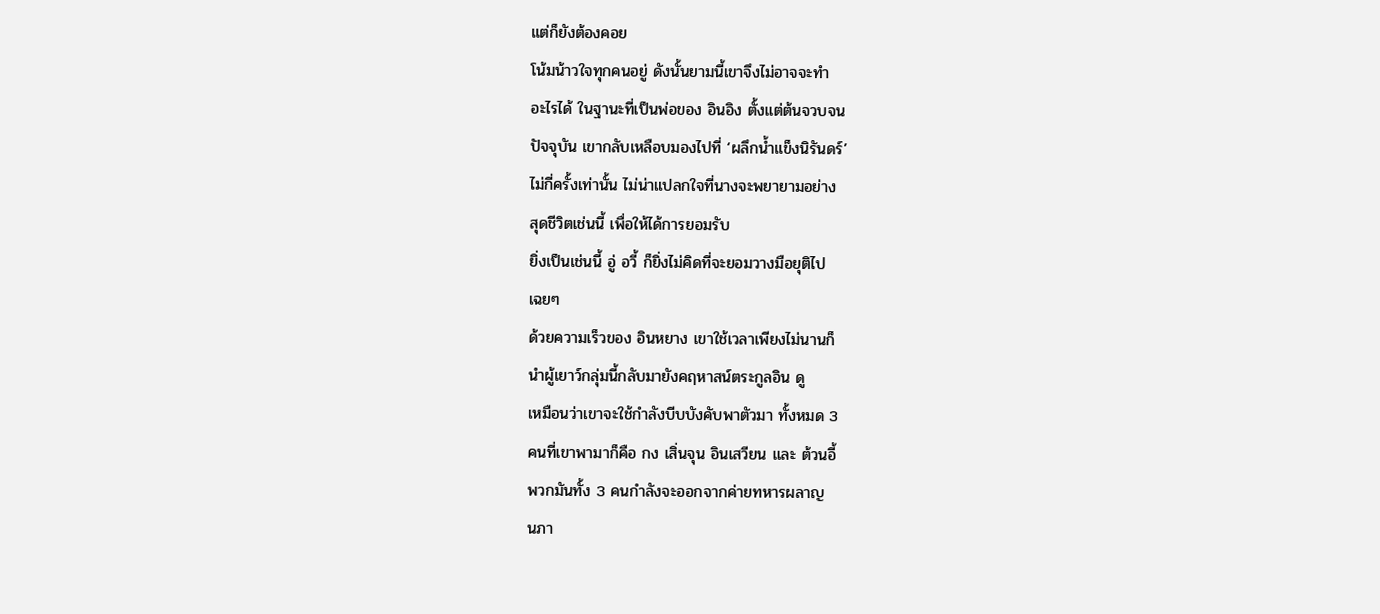แต่ก็ยังต้องคอย
โน้มน้าวใจทุกคนอยู่ ดังนั้นยามนี้เขาจึงไม่อาจจะทำ
อะไรได้ ในฐานะที่เป็นพ่อของ อินอิง ตั้งแต่ต้นจวบจน
ปัจจุบัน เขากลับเหลือบมองไปที่ ‘ผลึกน้ำแข็งนิรันดร์’
ไม่กี่ครั้งเท่านั้น ไม่น่าแปลกใจที่นางจะพยายามอย่าง
สุดชีวิตเช่นนี้ เพื่อให้ได้การยอมรับ
ยิ่งเป็นเช่นนี้ อู่ อวี้ ก็ยิ่งไม่คิดที่จะยอมวางมือยุติไป
เฉยๆ
ด้วยความเร็วของ อินหยาง เขาใช้เวลาเพียงไม่นานก็
นำผู้เยาว์กลุ่มนี้กลับมายังคฤหาสน์ตระกูลอิน ดู
เหมือนว่าเขาจะใช้กำลังบีบบังคับพาตัวมา ทั้งหมด 3
คนที่เขาพามาก็คือ กง เสิ่นจุน อินเสวียน และ ต้วนอี้
พวกมันทั้ง 3 คนกำลังจะออกจากค่ายทหารผลาญ
นภา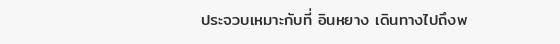ประจวบเหมาะกับที่ อินหยาง เดินทางไปถึงพ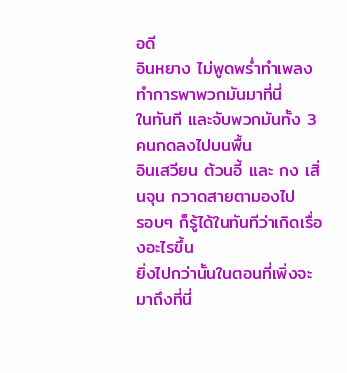อดี
อินหยาง ไม่พูดพร่ำทำเพลง ทำการพาพวกมันมาที่นี่
ในทันที และจับพวกมันทั้ง 3 คนกดลงไปบนพื้น
อินเสวียน ต้วนอี้ และ กง เสิ่นจุน กวาดสายตามองไป
รอบๆ ก็รู้ได้ในทันทีว่าเกิดเรื่องอะไรขึ้น
ยิ่งไปกว่านั้นในตอนที่เพิ่งจะมาถึงที่นี่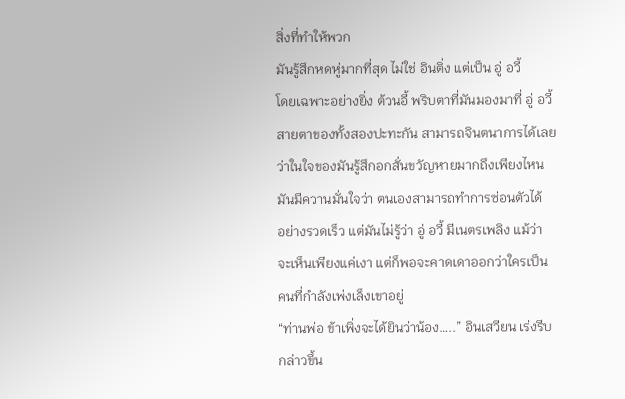สิ่งที่ทำให้พวก
มันรู้สึกหดหู่มากที่สุด ไม่ใช่ อินติ่ง แต่เป็น อู่ อวี้
โดยเฉพาะอย่างยิ่ง ต้วนอี้ พริบตาที่มันมองมาที่ อู่ อวี้
สายตาของทั้งสองปะทะกัน สามารถจินตนาการได้เลย
ว่าในใจของมันรู้สึกอกสั่นขวัญหายมากถึงเพียงไหน
มันมีควานมั่นใจว่า ตนเองสามารถทำการซ่อนตัวได้
อย่างรวดเร็ว แต่มันไม่รู้ว่า อู่ อวี้ มีเนตรเพลิง แม้ว่า
จะเห็นเพียงแค่เงา แต่ก็พอจะคาดเดาออกว่าใครเป็น
คนที่กำลังเพ่งเล็งเขาอยู่
“ท่านพ่อ ข้าเพิ่งจะได้ยินว่าน้อง…..” อินเสวียน เร่งรีบ
กล่าวขึ้น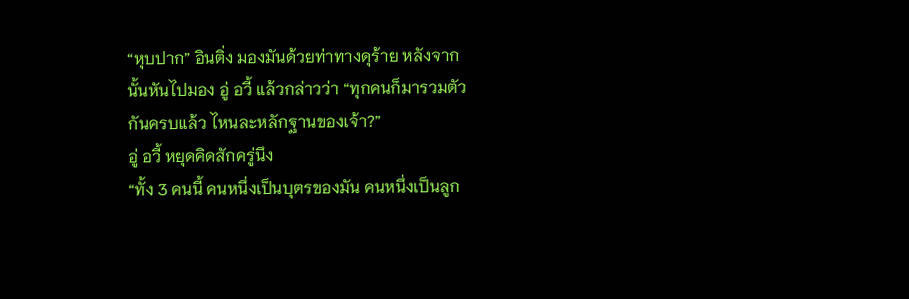“หุบปาก” อินติ่ง มองมันด้วยท่าทางดุร้าย หลังจาก
นั้นหันไปมอง อู่ อวี้ แล้วกล่าวว่า “ทุกคนก็มารวมตัว
กันครบแล้ว ไหนละหลักฐานของเจ้า?”
อู่ อวี้ หยุดคิดสักครู่นึง
“ทั้ง 3 คนนี้ คนหนึ่งเป็นบุตรของมัน คนหนึ่งเป็นลูก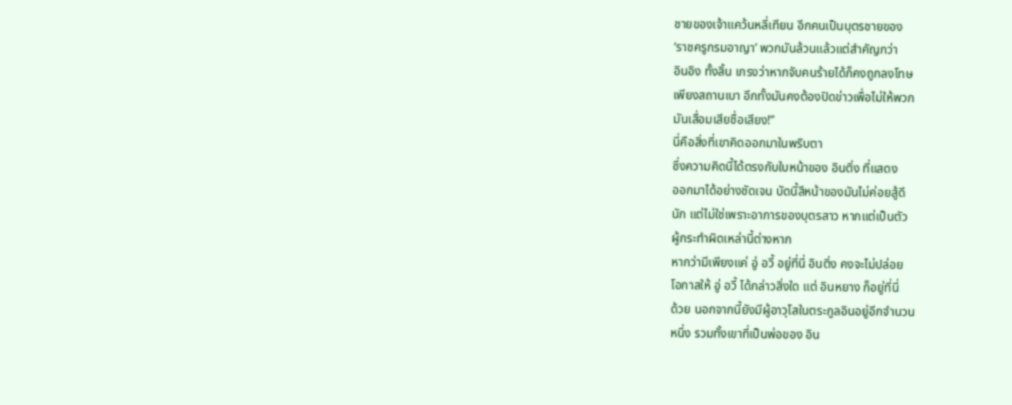ชายของเจ้าแคว้นหลี่เทียน อีกคนเป็นบุตรชายของ
‘ราชครูกรมอาญา’ พวกมันล้วนแล้วแต่สำคัญกว่า
อินอิง ทั้งสิ้น เกรงว่าหากจับคนร้ายได้ก็คงถูกลงโทษ
เพียงสถานเบา อีกทั้งมันคงต้องปิดข่าวเพื่อไม่ให้พวก
มันเสื่อมเสียชื่อเสียง!”
นี่คือสิ่งที่เขาคิดออกมาในพริบตา
ซึ่งความคิดนี้ได้ตรงกับใบหน้าของ อินติ่ง ที่แสดง
ออกมาได้อย่างชัดเจน บัดนี้สีหน้าของมันไม่ค่อยสู้ดี
นัก แต่ไม่ใช่เพราะอาการของบุตรสาว หากแต่เป็นตัว
ผู้กระทำผิดเหล่านี้ต่างหาก
หากว่ามีเพียงแค่ อู่ อวี้ อยู่ที่นี่ อินติ่ง คงจะไม่ปล่อย
โอกาสให้ อู่ อวี้ ได้กล่าวสิ่งใด แต่ อินหยาง ก็อยู่ที่นี่
ด้วย นอกจากนี้ยังมีผู้อาวุโสในตระกูลอินอยู่อีกจำนวน
หนึ่ง รวมทั้งเขาที่เป็นพ่อของ อิน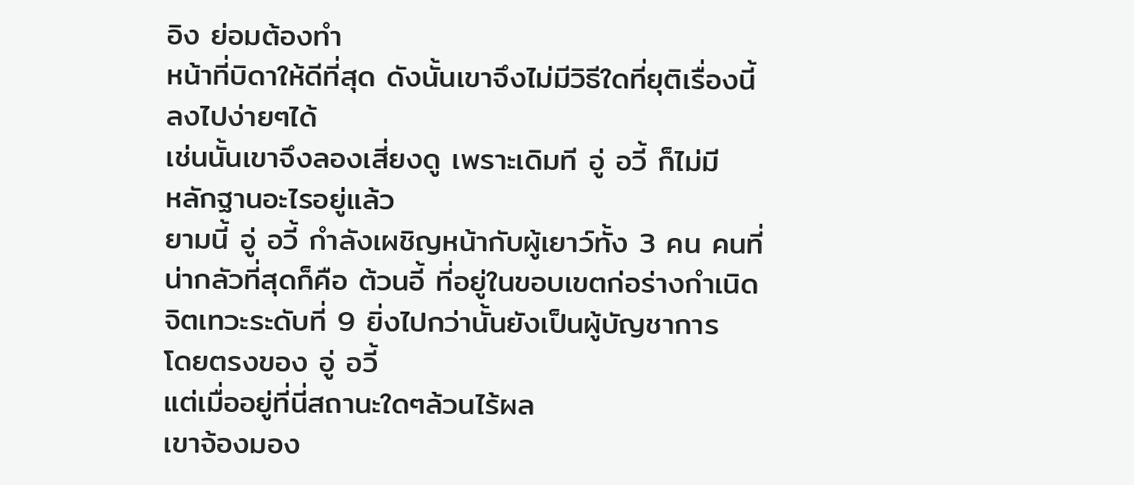อิง ย่อมต้องทำ
หน้าที่บิดาให้ดีที่สุด ดังนั้นเขาจึงไม่มีวิธีใดที่ยุติเรื่องนี้
ลงไปง่ายๆได้
เช่นนั้นเขาจึงลองเสี่ยงดู เพราะเดิมที อู่ อวี้ ก็ไม่มี
หลักฐานอะไรอยู่แล้ว
ยามนี้ อู่ อวี้ กำลังเผชิญหน้ากับผู้เยาว์ทั้ง 3 คน คนที่
น่ากลัวที่สุดก็คือ ต้วนอี้ ที่อยู่ในขอบเขตก่อร่างกำเนิด
จิตเทวะระดับที่ 9 ยิ่งไปกว่านั้นยังเป็นผู้บัญชาการ
โดยตรงของ อู่ อวี้
แต่เมื่ออยู่ที่นี่สถานะใดๆล้วนไร้ผล
เขาจ้องมอง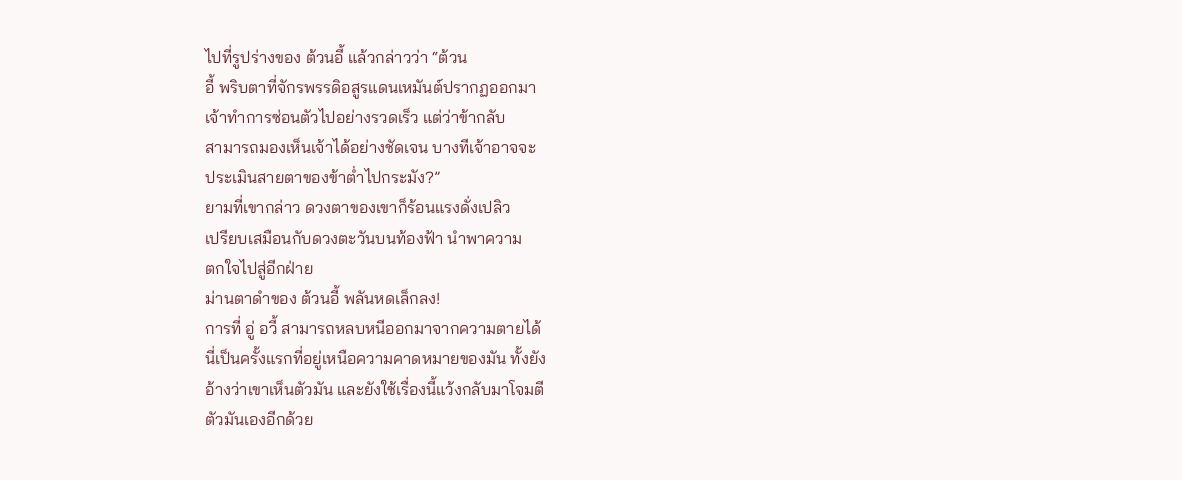ไปที่รูปร่างของ ต้วนอี้ แล้วกล่าวว่า “ต้วน
อี้ พริบตาที่จักรพรรดิอสูรแดนเหมันต์ปรากฏออกมา
เจ้าทำการซ่อนตัวไปอย่างรวดเร็ว แต่ว่าข้ากลับ
สามารถมองเห็นเจ้าได้อย่างชัดเจน บางทีเจ้าอาจจะ
ประเมินสายตาของข้าต่ำไปกระมัง?”
ยามที่เขากล่าว ดวงตาของเขาก็ร้อนแรงดั่งเปลิว
เปรียบเสมือนกับดวงตะวันบนท้องฟ้า นำพาความ
ตกใจไปสู่อีกฝ่าย
ม่านตาดำของ ต้วนอี้ พลันหดเล็กลง!
การที่ อู่ อวี้ สามารถหลบหนีออกมาจากความตายได้
นี่เป็นครั้งแรกที่อยู่เหนือความคาดหมายของมัน ทั้งยัง
อ้างว่าเขาเห็นตัวมัน และยังใช้เรื่องนี้แว้งกลับมาโจมตี
ตัวมันเองอีกด้วย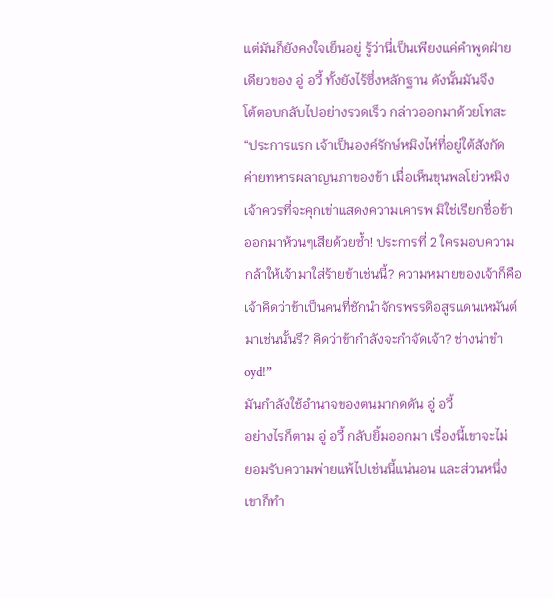แต่มันก็ยังคงใจเย็นอยู่ รู้ว่านี่เป็นเพียงแค่คำพูดฝ่าย
เดียวของ อู่ อวี้ ทั้งยังไร้ซึ่งหลักฐาน ดังนั้นมันจึง
โต้ตอบกลับไปอย่างรวดเร็ว กล่าวออกมาด้วยโทสะ
“ประการแรก เจ้าเป็นองค์รักษ์หมิงไห่ที่อยู่ใต้สังกัด
ค่ายทหารผลาญนภาของข้า เมื่อเห็นขุนพลโย่วหมิง
เจ้าควรที่จะคุกเข่าแสดงความเคารพ มิใช่เรียกชื่อข้า
ออกมาห้วนๆเสียด้วยซ้ำ! ประการที่ 2 ใครมอบความ
กล้าให้เจ้ามาใส่ร้ายข้าเช่นนี้? ความหมายของเจ้าก็คือ
เจ้าคิดว่าข้าเป็นคนที่ชักนำจักรพรรดิอสูรแดนเหมันต์
มาเช่นนั้นรึ? คิดว่าข้ากำลังจะกำจัดเจ้า? ช่างน่าขำ
oyd!”
มันกำลังใช้อำนาจของตนมากดดัน อู่ อวี้
อย่างไรก็ตาม อู่ อวี้ กลับยิ้มออกมา เรื่องนี้เขาจะไม่
ยอมรับความพ่ายแพ้ไปเช่นนี้แน่นอน และส่วนหนึ่ง
เขาก็ทำ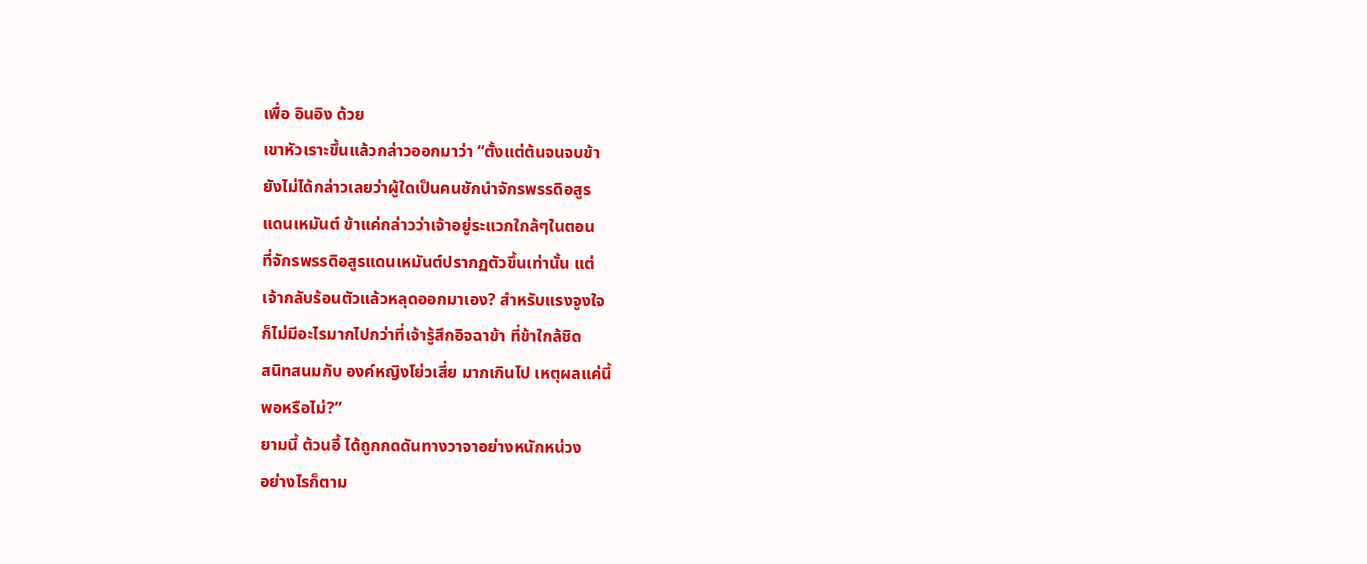เพื่อ อินอิง ด้วย
เขาหัวเราะขึ้นแล้วกล่าวออกมาว่า “ตั้งแต่ต้นจนจบข้า
ยังไม่ได้กล่าวเลยว่าผู้ใดเป็นคนชักนำจักรพรรดิอสูร
แดนเหมันต์ ข้าแค่กล่าวว่าเจ้าอยู่ระแวกใกล้ๆในตอน
ที่จักรพรรดิอสูรแดนเหมันต์ปรากฏตัวขึ้นเท่านั้น แต่
เจ้ากลับร้อนตัวแล้วหลุดออกมาเอง? สำหรับแรงจูงใจ
ก็ไม่มีอะไรมากไปกว่าที่เจ้ารู้สึกอิจฉาข้า ที่ข้าใกล้ชิด
สนิทสนมกับ องค์หญิงโย่วเสี่ย มากเกินไป เหตุผลแค่นี้
พอหรือไม่?”
ยามนี้ ต้วนอี้ ได้ถูกกดดันทางวาจาอย่างหนักหน่วง
อย่างไรก็ตาม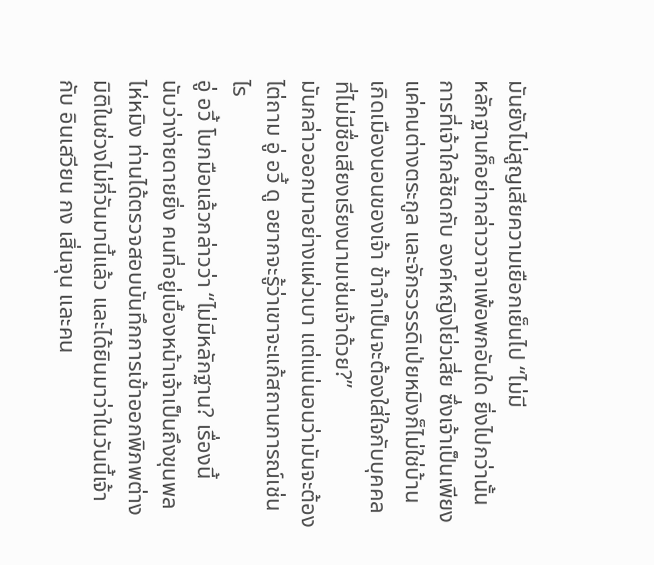มันยังไม่สูญเสียความเยือกเย็นไป “ไม่มี
หลักฐานก็อย่ากล่าววาจาเพ้อพกอันใด ยิ่งไปกว่านั้น
การที่เจ้าใกล้ชิดกับ องค์หญิงโย่วเสี่ย ซึ่งเจ้าเป็นเพียง
แค่คนต่างตระกูล และจักรวรรดิเป่ยหมิงก็ไม่ใช่บ้าน
เกิดเมืองนอนของเจ้า ข้าจำเป็นจะต้องใส่ใจกับบุคคล
ที่ไม่มีชื่อเสียงเรียงนามเช่นเจ้าด้วย?”
มันกล่าวออกมาอย่างแผ่วเบา แต่แน่นอนว่ามันจะต้อง
ไต่ถาม อู่ อวี้ ดู อยากจะรู้ว่าเขาจะแก้สถานการณ์เช่น
ไร
อู่ อวี้ โบกมือแล้วกล่าวว่า “ไม่มีหลักฐาน? เรื่องนี้
นับว่าง่ายดายยิ่ง คนที่อยู่เบื้องหน้าเจ้าเป็นถึงขุนพล
ไห่หมิง ท่านได้ตรวจสอบบันทึกการเข้าออกพิภพต่าง
มิติในช่วงไม่กี่วันมานี้แล้ว และได้ยินมาว่าในวันนี้เจ้า
กับ อินเสวียน กง เสิ่นจุน และคน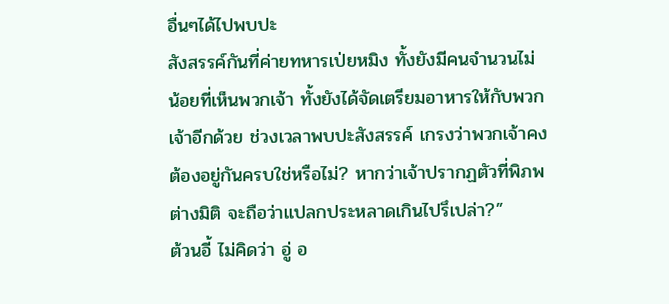อื่นๆได้ไปพบปะ
สังสรรค์กันที่ค่ายทหารเป่ยหมิง ทั้งยังมีคนจำนวนไม่
น้อยที่เห็นพวกเจ้า ทั้งยังได้จัดเตรียมอาหารให้กับพวก
เจ้าอีกด้วย ช่วงเวลาพบปะสังสรรค์ เกรงว่าพวกเจ้าคง
ต้องอยู่กันครบใช่หรือไม่? หากว่าเจ้าปรากฏตัวที่พิภพ
ต่างมิติ จะถือว่าแปลกประหลาดเกินไปรึเปล่า?”
ต้วนอี้ ไม่คิดว่า อู่ อ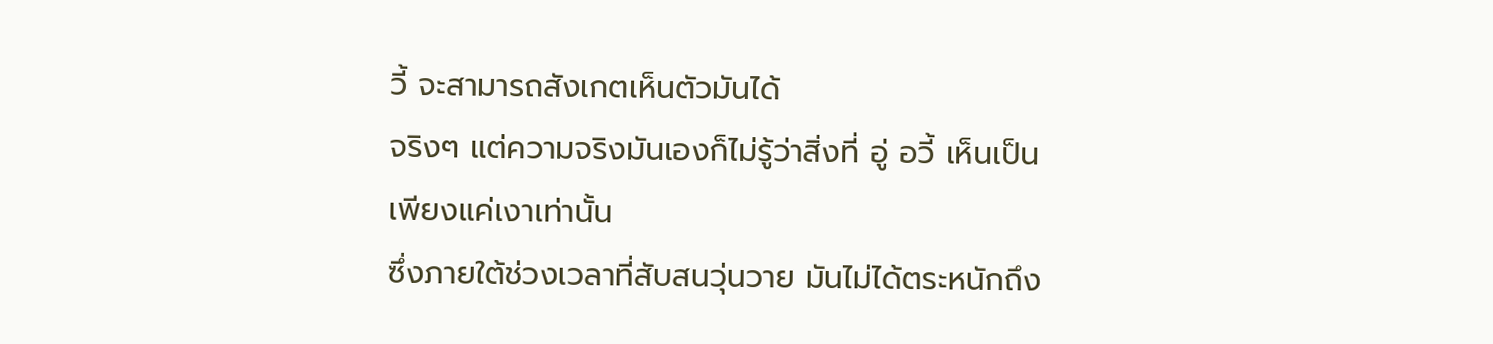วี้ จะสามารถสังเกตเห็นตัวมันได้
จริงๆ แต่ความจริงมันเองก็ไม่รู้ว่าสิ่งที่ อู่ อวี้ เห็นเป็น
เพียงแค่เงาเท่านั้น
ซึ่งภายใต้ช่วงเวลาที่สับสนวุ่นวาย มันไม่ได้ตระหนักถึง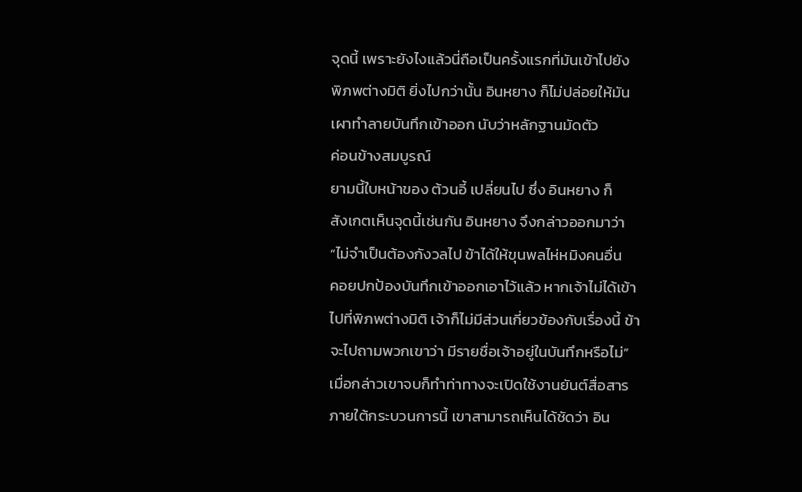จุดนี้ เพราะยังไงแล้วนี่ถือเป็นครั้งแรกที่มันเข้าไปยัง
พิภพต่างมิติ ยิ่งไปกว่านั้น อินหยาง ก็ไม่ปล่อยให้มัน
เผาทำลายบันทึกเข้าออก นับว่าหลักฐานมัดตัว
ค่อนข้างสมบูรณ์
ยามนี้ใบหน้าของ ต้วนอี้ เปลี่ยนไป ซึ่ง อินหยาง ก็
สังเกตเห็นจุดนี้เช่นกัน อินหยาง จึงกล่าวออกมาว่า
“ไม่จำเป็นต้องกังวลไป ข้าได้ให้ขุนพลไห่หมิงคนอื่น
คอยปกป้องบันทึกเข้าออกเอาไว้แล้ว หากเจ้าไม่ได้เข้า
ไปที่พิภพต่างมิติ เจ้าก็ไม่มีส่วนเกี่ยวข้องกับเรื่องนี้ ข้า
จะไปถามพวกเขาว่า มีรายชื่อเจ้าอยู่ในบันทึกหรือไม่”
เมื่อกล่าวเขาจบก็ทำท่าทางจะเปิดใช้งานยันต์สื่อสาร
ภายใต้กระบวนการนี้ เขาสามารถเห็นได้ชัดว่า อิน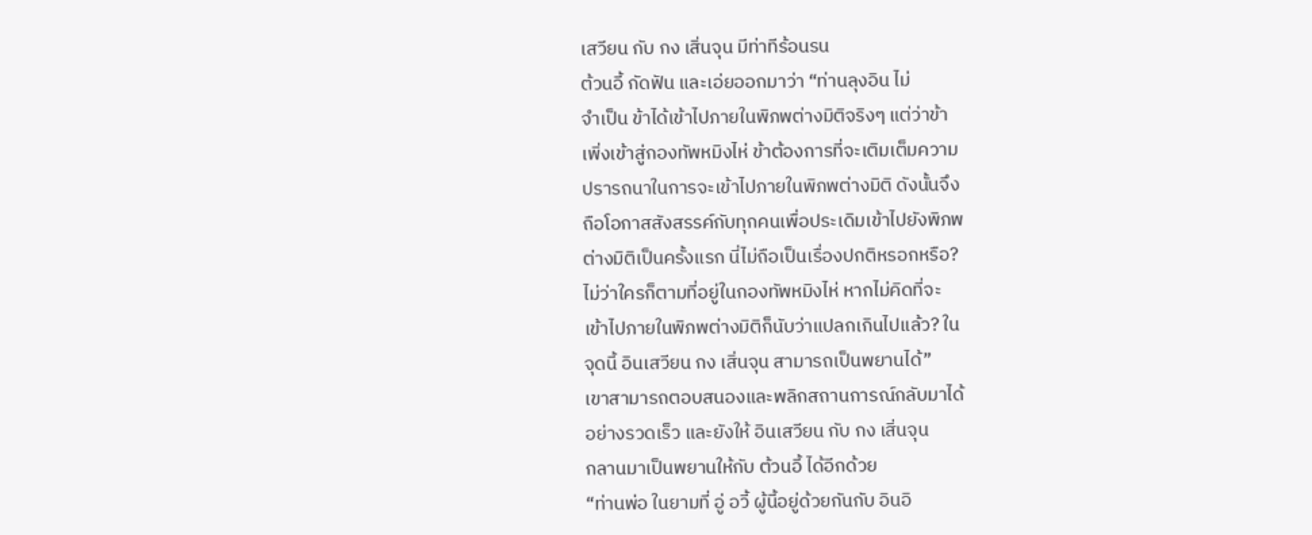เสวียน กับ กง เสิ่นจุน มีท่าทีร้อนรน
ต้วนอี้ กัดฟัน และเอ่ยออกมาว่า “ท่านลุงอิน ไม่
จำเป็น ข้าได้เข้าไปภายในพิภพต่างมิติจริงๆ แต่ว่าข้า
เพิ่งเข้าสู่กองทัพหมิงไห่ ข้าต้องการที่จะเติมเต็มความ
ปรารถนาในการจะเข้าไปภายในพิภพต่างมิติ ดังนั้นจึง
ถือโอกาสสังสรรค์กับทุกคนเพื่อประเดิมเข้าไปยังพิภพ
ต่างมิติเป็นครั้งแรก นี่ไม่ถือเป็นเรื่องปกติหรอกหรือ?
ไม่ว่าใครก็ตามที่อยู่ในกองทัพหมิงไห่ หากไม่คิดที่จะ
เข้าไปภายในพิภพต่างมิติก็นับว่าแปลกเกินไปแล้ว? ใน
จุดนี้ อินเสวียน กง เสิ่นจุน สามารถเป็นพยานได้”
เขาสามารถตอบสนองและพลิกสถานการณ์กลับมาได้
อย่างรวดเร็ว และยังให้ อินเสวียน กับ กง เสิ่นจุน
กลานมาเป็นพยานให้กับ ต้วนอี้ ได้อีกด้วย
“ท่านพ่อ ในยามที่ อู่ อวี้ ผู้นี้อยู่ด้วยกันกับ อินอิ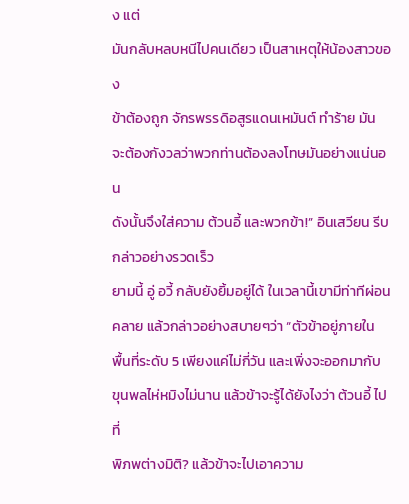ง แต่
มันกลับหลบหนีไปคนเดียว เป็นสาเหตุให้น้องสาวของ
ข้าต้องถูก จักรพรรดิอสูรแดนเหมันต์ ทำร้าย มัน
จะต้องกังวลว่าพวกท่านต้องลงโทษมันอย่างแน่นอน
ดังนั้นจึงใส่ความ ต้วนอี้ และพวกข้า!” อินเสวียน รีบ
กล่าวอย่างรวดเร็ว
ยามนี้ อู่ อวี้ กลับยังยิ้มอยู่ได้ ในเวลานี้เขามีท่าทีผ่อน
คลาย แล้วกล่าวอย่างสบายๆว่า “ตัวข้าอยู่ภายใน
พื้นที่ระดับ 5 เพียงแค่ไม่กี่วัน และเพิ่งจะออกมากับ
ขุนพลไห่หมิงไม่นาน แล้วข้าจะรู้ได้ยังไงว่า ต้วนอี้ ไปที่
พิภพต่างมิติ? แล้วข้าจะไปเอาความ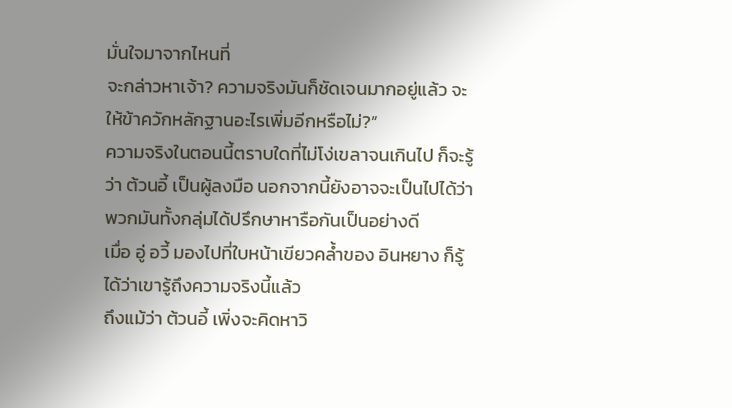มั่นใจมาจากไหนที่
จะกล่าวหาเจ้า? ความจริงมันก็ชัดเจนมากอยู่แล้ว จะ
ให้ข้าควักหลักฐานอะไรเพิ่มอีกหรือไม่?”
ความจริงในตอนนี้ตราบใดที่ไม่โง่เขลาจนเกินไป ก็จะรู้
ว่า ต้วนอี้ เป็นผู้ลงมือ นอกจากนี้ยังอาจจะเป็นไปได้ว่า
พวกมันทั้งกลุ่มได้ปรึกษาหารือกันเป็นอย่างดี
เมื่อ อู่ อวี้ มองไปที่ใบหน้าเขียวคล้ำของ อินหยาง ก็รู้
ได้ว่าเขารู้ถึงความจริงนี้แล้ว
ถึงแม้ว่า ต้วนอี้ เพิ่งจะคิดหาวิ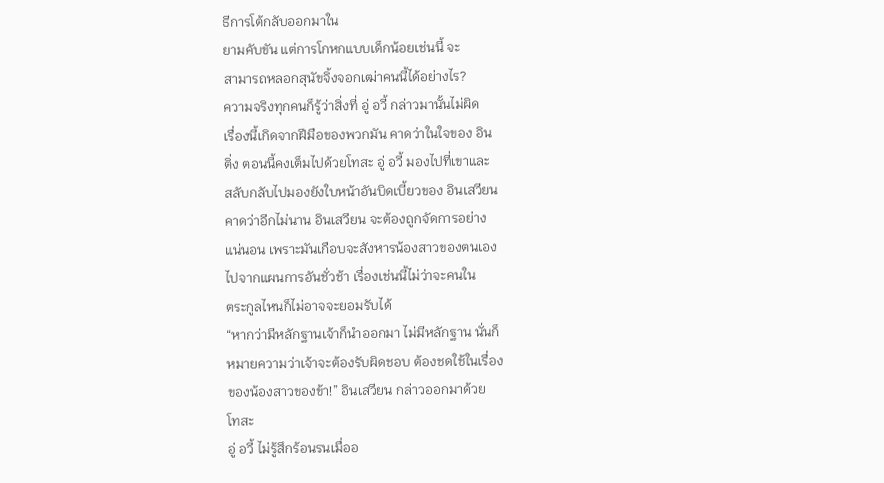ธีการโต้กลับออกมาใน
ยามคับขัน แต่การโกหกแบบเด็กน้อยเช่นนี้ จะ
สามารถหลอกสุนัขจิ้งจอกเฒ่าคนนี้ได้อย่างไร?
ความจริงทุกคนก็รู้ว่าสิ่งที่ อู่ อวี้ กล่าวมานั้นไม่ผิด
เรื่องนี้เกิดจากฝีมือของพวกมัน คาดว่าในใจของ อิน
ติ่ง ตอนนี้คงเต็มไปด้วยโทสะ อู่ อวี้ มองไปที่เขาและ
สลับกลับไปมองยังใบหน้าอันบิดเบี้ยวของ อินเสวียน
คาดว่าอีกไม่นาน อินเสวียน จะต้องถูกจัดการอย่าง
แน่นอน เพราะมันเกือบจะสังหารน้องสาวของตนเอง
ไปจากแผนการอันชั่วช้า เรื่องเช่นนี้ไม่ว่าจะคนใน
ตระกูลไหนก็ไม่อาจจะยอมรับได้
“หากว่ามีหลักฐานเจ้าก็นำออกมา ไม่มีหลักฐาน นั่นก็
หมายความว่าเจ้าจะต้องรับผิดชอบ ต้องชดใช้ในเรื่อง
ของน้องสาวของข้า!” อินเสวียน กล่าวออกมาด้วย
โทสะ
อู่ อวี้ ไม่รู้สึกร้อนรนเมื่ออ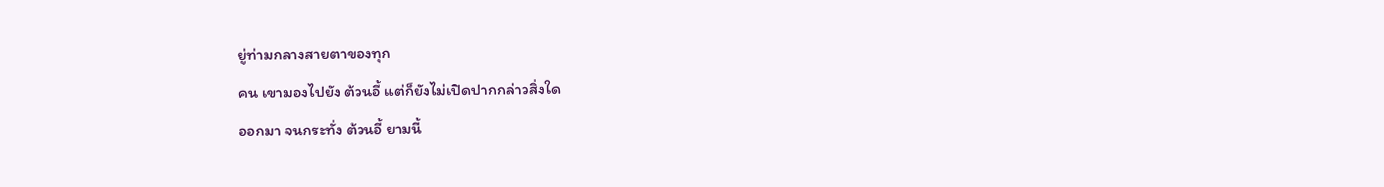ยู่ท่ามกลางสายตาของทุก
คน เขามองไปยัง ต้วนอี้ แต่ก็ยังไม่เปิดปากกล่าวสิ่งใด
ออกมา จนกระทั่ง ต้วนอี้ ยามนี้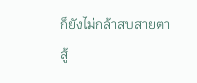ก็ยังไม่กล้าสบสายตา
สู้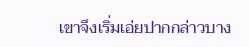เขาจึงเริ่มเอ่ยปากกล่าวบาง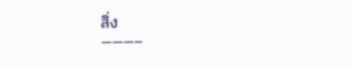สิ่ง
———–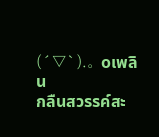(´▽`).。oเพลิน
กลืนสวรรค์สะ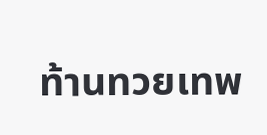ท้านทวยเทพ